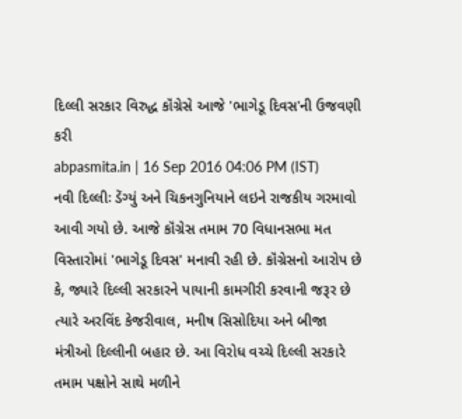દિલ્લી સરકાર વિરુદ્ધ કૉંગ્રેસે આજે 'ભાગેડૂ દિવસ'ની ઉજવણી કરી
abpasmita.in | 16 Sep 2016 04:06 PM (IST)
નવી દિલ્લીઃ ડેંગ્યું અને ચિકનગુનિયાને લઇને રાજકીય ગરમાવો આવી ગયો છે. આજે કૉંગ્રેસ તમામ 70 વિધાનસભા મત વિસ્તારોમાં 'ભાગેડૂ દિવસ' મનાવી રહી છે. કૉંગ્રેસનો આરોપ છે કે, જ્યારે દિલ્લી સરકારને પાયાની કામગીરી કરવાની જરૂર છે ત્યારે અરવિંદ કેજરીવાલ, મનીષ સિસોદિયા અને બીજા મંત્રીઓ દિલ્લીની બહાર છે. આ વિરોધ વચ્ચે દિલ્લી સરકારે તમામ પક્ષોને સાથે મળીને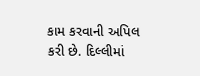કામ કરવાની અપિલ કરી છે. દિલ્લીમાં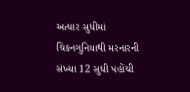અત્યાર સુધીમાં ચિકનગુનિયાથી મરનારની સંખ્યા 12 સુધી પહોંચી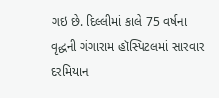ગઇ છે. દિલ્લીમાં કાલે 75 વર્ષના વૃદ્ધની ગંગારામ હૉસ્પિટલમાં સારવાર દરમિયાન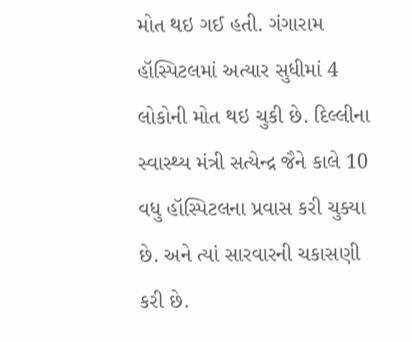મોત થઇ ગઈ હતી. ગંગારામ હૉસ્પિટલમાં અત્યાર સુધીમાં 4 લોકોની મોત થઇ ચુકી છે. દિલ્લીના સ્વાસ્થ્ય મંત્રી સત્યેન્દ્ર જૈને કાલે 10 વધુ હૉસ્પિટલના પ્રવાસ કરી ચુક્યા છે. અને ત્યાં સારવારની ચકાસણી કરી છે.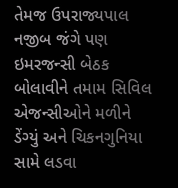તેમજ ઉપરાજ્યપાલ નજીબ જંગે પણ ઇમરજન્સી બેઠક બોલાવીને તમામ સિવિલ એજન્સીઓને મળીને ડેંગ્યું અને ચિકનગુનિયા સામે લડવા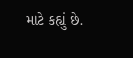માટે કહ્યું છે.